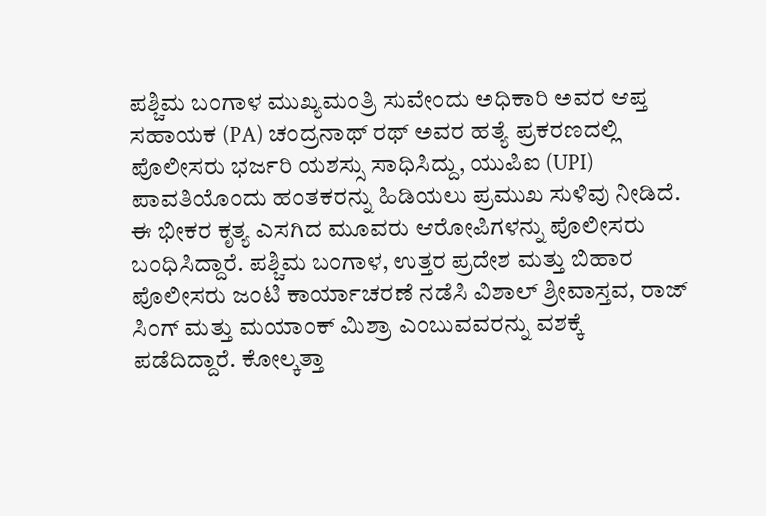ಪಶ್ಚಿಮ ಬಂಗಾಳ ಮುಖ್ಯಮಂತ್ರಿ ಸುವೇಂದು ಅಧಿಕಾರಿ ಅವರ ಆಪ್ತ ಸಹಾಯಕ (PA) ಚಂದ್ರನಾಥ್ ರಥ್ ಅವರ ಹತ್ಯೆ ಪ್ರಕರಣದಲ್ಲಿ ಪೊಲೀಸರು ಭರ್ಜರಿ ಯಶಸ್ಸು ಸಾಧಿಸಿದ್ದು, ಯುಪಿಐ (UPI) ಪಾವತಿಯೊಂದು ಹಂತಕರನ್ನು ಹಿಡಿಯಲು ಪ್ರಮುಖ ಸುಳಿವು ನೀಡಿದೆ.
ಈ ಭೀಕರ ಕೃತ್ಯ ಎಸಗಿದ ಮೂವರು ಆರೋಪಿಗಳನ್ನು ಪೊಲೀಸರು ಬಂಧಿಸಿದ್ದಾರೆ. ಪಶ್ಚಿಮ ಬಂಗಾಳ, ಉತ್ತರ ಪ್ರದೇಶ ಮತ್ತು ಬಿಹಾರ ಪೊಲೀಸರು ಜಂಟಿ ಕಾರ್ಯಾಚರಣೆ ನಡೆಸಿ ವಿಶಾಲ್ ಶ್ರೀವಾಸ್ತವ, ರಾಜ್ ಸಿಂಗ್ ಮತ್ತು ಮಯಾಂಕ್ ಮಿಶ್ರಾ ಎಂಬುವವರನ್ನು ವಶಕ್ಕೆ ಪಡೆದಿದ್ದಾರೆ. ಕೋಲ್ಕತ್ತಾ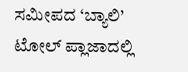ಸಮೀಪದ ‘ಬ್ಯಾಲಿ’ ಟೋಲ್ ಪ್ಲಾಜಾದಲ್ಲಿ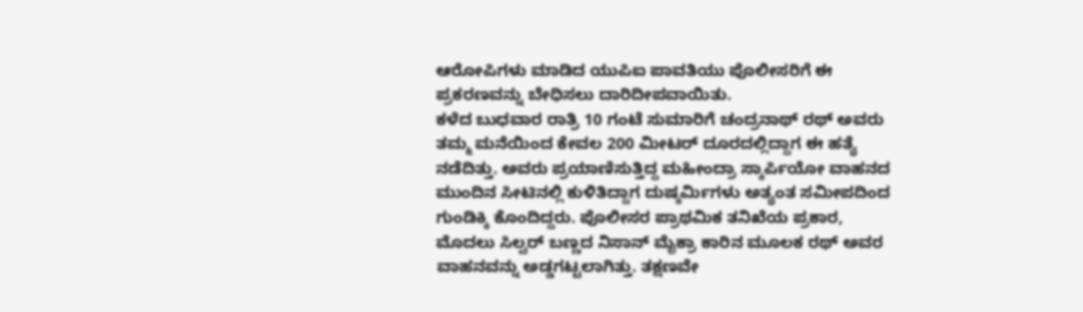ಆರೋಪಿಗಳು ಮಾಡಿದ ಯುಪಿಐ ಪಾವತಿಯು ಪೊಲೀಸರಿಗೆ ಈ ಪ್ರಕರಣವನ್ನು ಬೇಧಿಸಲು ದಾರಿದೀಪವಾಯಿತು.
ಕಳೆದ ಬುಧವಾರ ರಾತ್ರಿ 10 ಗಂಟೆ ಸುಮಾರಿಗೆ ಚಂದ್ರನಾಥ್ ರಥ್ ಅವರು ತಮ್ಮ ಮನೆಯಿಂದ ಕೇವಲ 200 ಮೀಟರ್ ದೂರದಲ್ಲಿದ್ದಾಗ ಈ ಹತ್ಯೆ ನಡೆದಿತ್ತು. ಅವರು ಪ್ರಯಾಣಿಸುತ್ತಿದ್ದ ಮಹೀಂದ್ರಾ ಸ್ಕಾರ್ಪಿಯೋ ವಾಹನದ ಮುಂದಿನ ಸೀಟಿನಲ್ಲಿ ಕುಳಿತಿದ್ದಾಗ ದುಷ್ಕರ್ಮಿಗಳು ಅತ್ಯಂತ ಸಮೀಪದಿಂದ ಗುಂಡಿಕ್ಕಿ ಕೊಂದಿದ್ದರು. ಪೊಲೀಸರ ಪ್ರಾಥಮಿಕ ತನಿಖೆಯ ಪ್ರಕಾರ, ಮೊದಲು ಸಿಲ್ವರ್ ಬಣ್ಣದ ನಿಸಾನ್ ಮೈಕ್ರಾ ಕಾರಿನ ಮೂಲಕ ರಥ್ ಅವರ ವಾಹನವನ್ನು ಅಡ್ಡಗಟ್ಟಲಾಗಿತ್ತು. ತಕ್ಷಣವೇ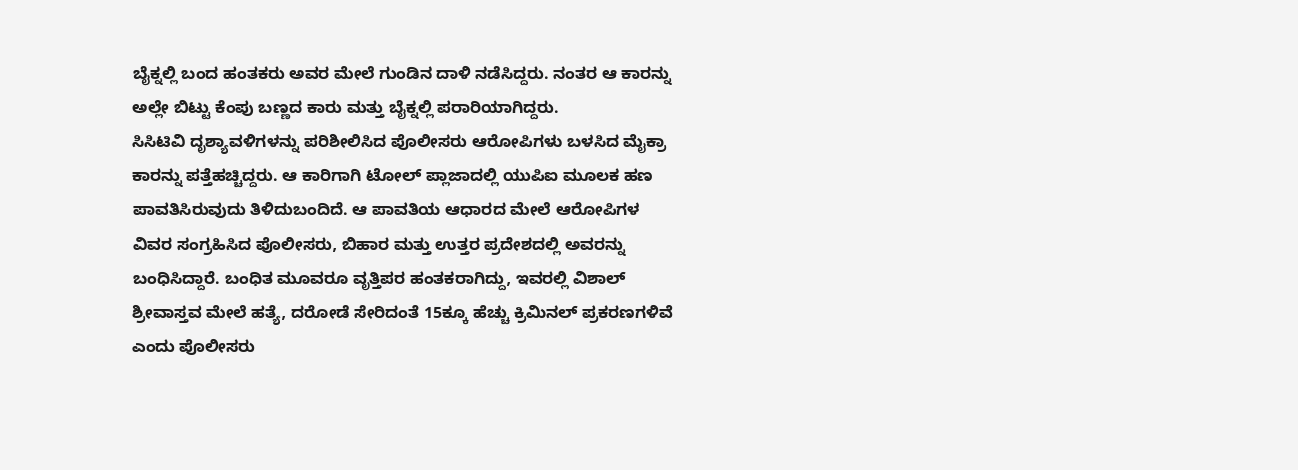ಬೈಕ್ನಲ್ಲಿ ಬಂದ ಹಂತಕರು ಅವರ ಮೇಲೆ ಗುಂಡಿನ ದಾಳಿ ನಡೆಸಿದ್ದರು. ನಂತರ ಆ ಕಾರನ್ನು ಅಲ್ಲೇ ಬಿಟ್ಟು ಕೆಂಪು ಬಣ್ಣದ ಕಾರು ಮತ್ತು ಬೈಕ್ನಲ್ಲಿ ಪರಾರಿಯಾಗಿದ್ದರು.
ಸಿಸಿಟಿವಿ ದೃಶ್ಯಾವಳಿಗಳನ್ನು ಪರಿಶೀಲಿಸಿದ ಪೊಲೀಸರು ಆರೋಪಿಗಳು ಬಳಸಿದ ಮೈಕ್ರಾ ಕಾರನ್ನು ಪತ್ತೆಹಚ್ಚಿದ್ದರು. ಆ ಕಾರಿಗಾಗಿ ಟೋಲ್ ಪ್ಲಾಜಾದಲ್ಲಿ ಯುಪಿಐ ಮೂಲಕ ಹಣ ಪಾವತಿಸಿರುವುದು ತಿಳಿದುಬಂದಿದೆ. ಆ ಪಾವತಿಯ ಆಧಾರದ ಮೇಲೆ ಆರೋಪಿಗಳ ವಿವರ ಸಂಗ್ರಹಿಸಿದ ಪೊಲೀಸರು, ಬಿಹಾರ ಮತ್ತು ಉತ್ತರ ಪ್ರದೇಶದಲ್ಲಿ ಅವರನ್ನು ಬಂಧಿಸಿದ್ದಾರೆ. ಬಂಧಿತ ಮೂವರೂ ವೃತ್ತಿಪರ ಹಂತಕರಾಗಿದ್ದು, ಇವರಲ್ಲಿ ವಿಶಾಲ್ ಶ್ರೀವಾಸ್ತವ ಮೇಲೆ ಹತ್ಯೆ, ದರೋಡೆ ಸೇರಿದಂತೆ 15ಕ್ಕೂ ಹೆಚ್ಚು ಕ್ರಿಮಿನಲ್ ಪ್ರಕರಣಗಳಿವೆ ಎಂದು ಪೊಲೀಸರು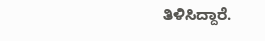ತಿಳಿಸಿದ್ದಾರೆ.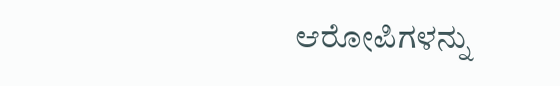ಆರೋಪಿಗಳನ್ನು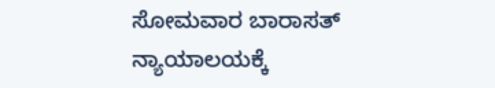ಸೋಮವಾರ ಬಾರಾಸತ್ ನ್ಯಾಯಾಲಯಕ್ಕೆ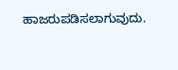ಹಾಜರುಪಡಿಸಲಾಗುವುದು.